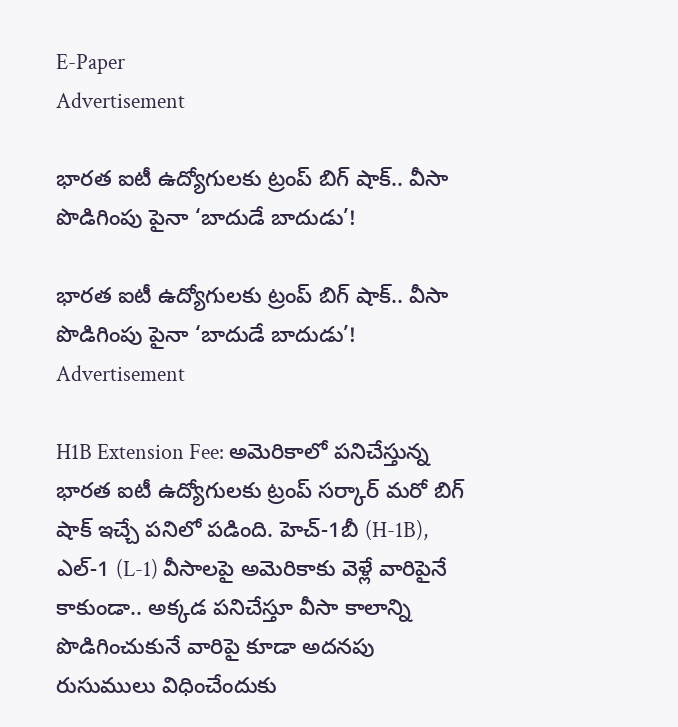E-Paper
Advertisement

భారత ఐటీ ఉద్యోగులకు ట్రంప్ బిగ్ షాక్.. వీసా పొడిగింపు పైనా ‘బాదుడే బాదుడు’!

భారత ఐటీ ఉద్యోగులకు ట్రంప్ బిగ్ షాక్.. వీసా పొడిగింపు పైనా ‘బాదుడే బాదుడు’!
Advertisement

H1B Extension Fee: అమెరికాలో పనిచేస్తున్న భారత ఐటీ ఉద్యోగులకు ట్రంప్ సర్కార్ మరో బిగ్ షాక్ ఇచ్చే పనిలో పడింది. హెచ్-1బీ (H-1B), ఎల్-1 (L-1) వీసాలపై అమెరికాకు వెళ్లే వారిపైనే కాకుండా.. అక్కడ పనిచేస్తూ వీసా కాలాన్ని పొడిగించుకునే వారిపై కూడా అదనపు రుసుములు విధించేందుకు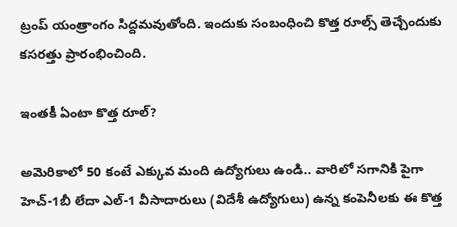ట్రంప్ యంత్రాంగం సిద్దమవుతోంది. ఇందుకు సంబంధించి కొత్త రూల్స్ తెచ్చేందుకు కసరత్తు ప్రారంభించింది.

ఇంతకీ ఏంటా కొత్త రూల్?

అమెరికాలో 50 కంటే ఎక్కువ మంది ఉద్యోగులు ఉండి.. వారిలో సగానికి పైగా హెచ్-1బీ లేదా ఎల్-1 వీసాదారులు (విదేశీ ఉద్యోగులు) ఉన్న కంపెనీలకు ఈ కొత్త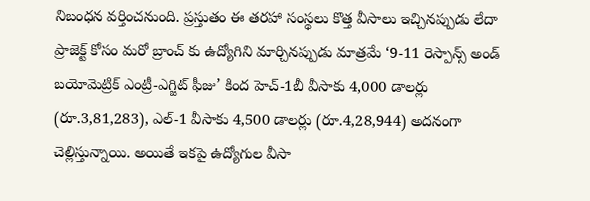నిబంధన వర్తించనుంది. ప్రస్తుతం ఈ తరహా సంస్థలు కొత్త వీసాలు ఇచ్చినప్పుడు లేదా ప్రాజెక్ట్ కోసం మరో బ్రాంచ్ కు ఉద్యోగిని మార్చినప్పుడు మాత్రమే ‘9-11 రెస్పాన్స్ అండ్ బయోమెట్రిక్ ఎంట్రీ-ఎగ్జిట్ ఫీజు’ కింద హెచ్-1బీ వీసాకు 4,000 డాలర్లు (రూ.3,81,283), ఎల్-1 వీసాకు 4,500 డాలర్లు (రూ.4,28,944) అదనంగా చెల్లిస్తున్నాయి. అయితే ఇకపై ఉద్యోగుల వీసా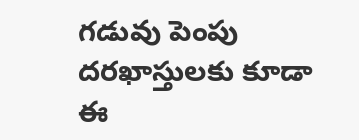గడువు పెంపు దరఖాస్తులకు కూడా ఈ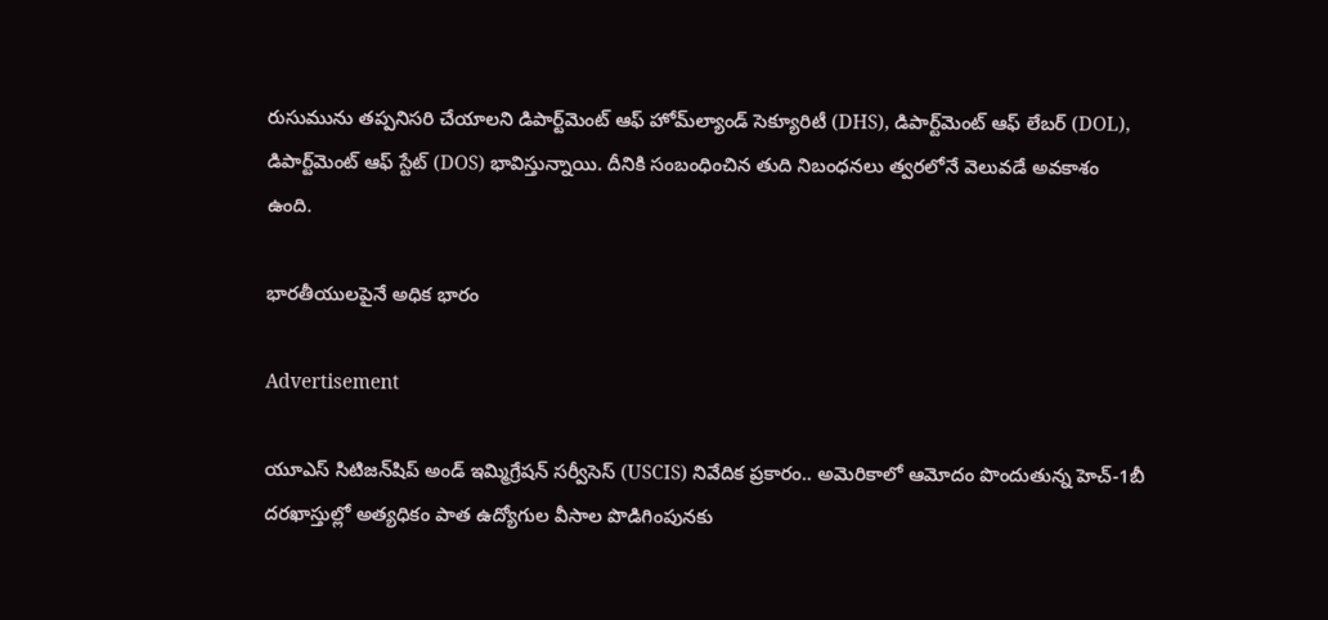రుసుమును తప్పనిసరి చేయాలని డిపార్ట్‌మెంట్ ఆఫ్ హోమ్‌ల్యాండ్ సెక్యూరిటీ (DHS), డిపార్ట్‌మెంట్ ఆఫ్ లేబర్ (DOL), డిపార్ట్‌మెంట్ ఆఫ్ స్టేట్ (DOS) భావిస్తున్నాయి. దీనికి సంబంధించిన తుది నిబంధనలు త్వరలోనే వెలువడే అవకాశం ఉంది.

భారతీయులపైనే అధిక భారం

Advertisement

యూఎస్ సిటిజన్‌షిప్ అండ్ ఇమ్మిగ్రేషన్ సర్వీసెస్ (USCIS) నివేదిక ప్రకారం.. అమెరికాలో ఆమోదం పొందుతున్న హెచ్-1బీ దరఖాస్తుల్లో అత్యధికం పాత ఉద్యోగుల వీసాల పొడిగింపునకు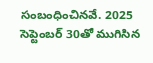సంబంధించినవే. 2025 సెప్టెంబర్ 30తో ముగిసిన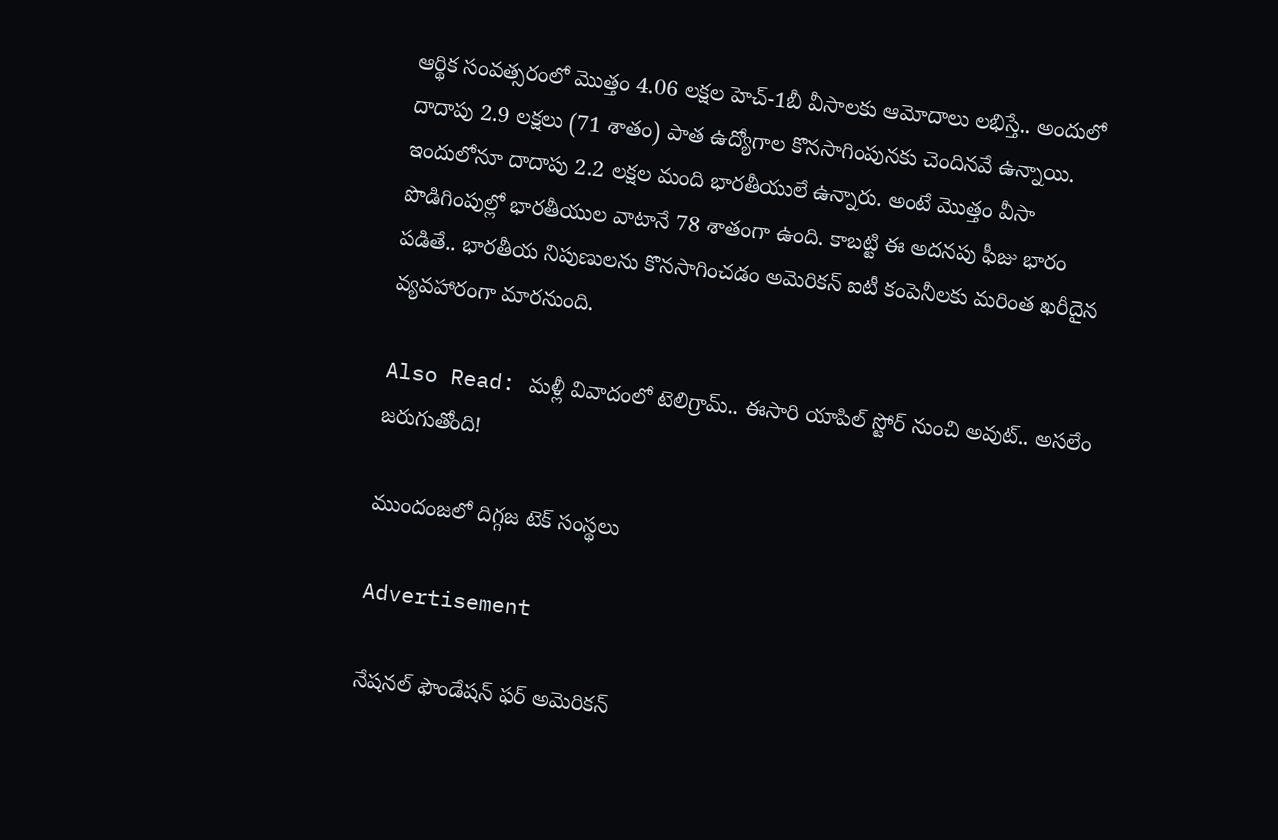ఆర్థిక సంవత్సరంలో మొత్తం 4.06 లక్షల హెచ్-1బీ వీసాలకు ఆమోదాలు లభిస్తే.. అందులో దాదాపు 2.9 లక్షలు (71 శాతం) పాత ఉద్యోగాల కొనసాగింపునకు చెందినవే ఉన్నాయి. ఇందులోనూ దాదాపు 2.2 లక్షల మంది భారతీయులే ఉన్నారు. అంటే మొత్తం వీసా పొడిగింపుల్లో భారతీయుల వాటానే 78 శాతంగా ఉంది. కాబట్టి ఈ అదనపు ఫీజు భారం పడితే.. భారతీయ నిపుణులను కొనసాగించడం అమెరికన్ ఐటీ కంపెనీలకు మరింత ఖరీదైన వ్యవహారంగా మారనుంది.

Also Read: మళ్లీ వివాదంలో టెలిగ్రామ్.. ఈసారి యాపిల్ స్టోర్ నుంచి అవుట్.. అసలేం జరుగుతోంది!

ముందంజలో దిగ్గజ టెక్ సంస్థలు

Advertisement

నేషనల్ ఫౌండేషన్ ఫర్ అమెరికన్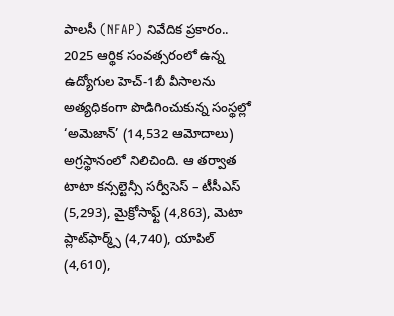పాలసీ (NFAP) నివేదిక ప్రకారం.. 2025 ఆర్థిక సంవత్సరంలో ఉన్న ఉద్యోగుల హెచ్-1బీ వీసాలను అత్యధికంగా పొడిగించుకున్న సంస్థల్లో ‘అమెజాన్’ (14,532 ఆమోదాలు) అగ్రస్థానంలో నిలిచింది. ఆ తర్వాత టాటా కన్సల్టెన్సీ సర్వీసెస్ – టీసీఎస్ (5,293), మైక్రోసాఫ్ట్ (4,863), మెటా ప్లాట్‌ఫార్మ్స్ (4,740), యాపిల్ (4,610),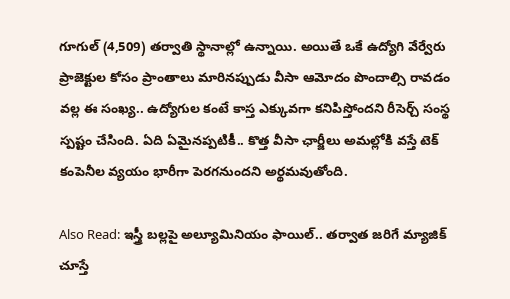గూగుల్ (4,509) తర్వాతి స్థానాల్లో ఉన్నాయి. అయితే ఒకే ఉద్యోగి వేర్వేరు ప్రాజెక్టుల కోసం ప్రాంతాలు మారినప్పుడు వీసా ఆమోదం పొందాల్సి రావడం వల్ల ఈ సంఖ్య.. ఉద్యోగుల కంటే కాస్త ఎక్కువగా కనిపిస్తోందని రీసెర్చ్ సంస్థ స్పష్టం చేసింది. ఏది ఏమైనప్పటికీ.. కొత్త వీసా ఛార్జీలు అమల్లోకి వస్తే టెక్ కంపెనీల వ్యయం భారీగా పెరగనుందని అర్థమవుతోంది.

Also Read: ఇస్త్రీ బల్లపై అల్యూమినియం ఫాయిల్.. తర్వాత జరిగే మ్యాజిక్ చూస్తే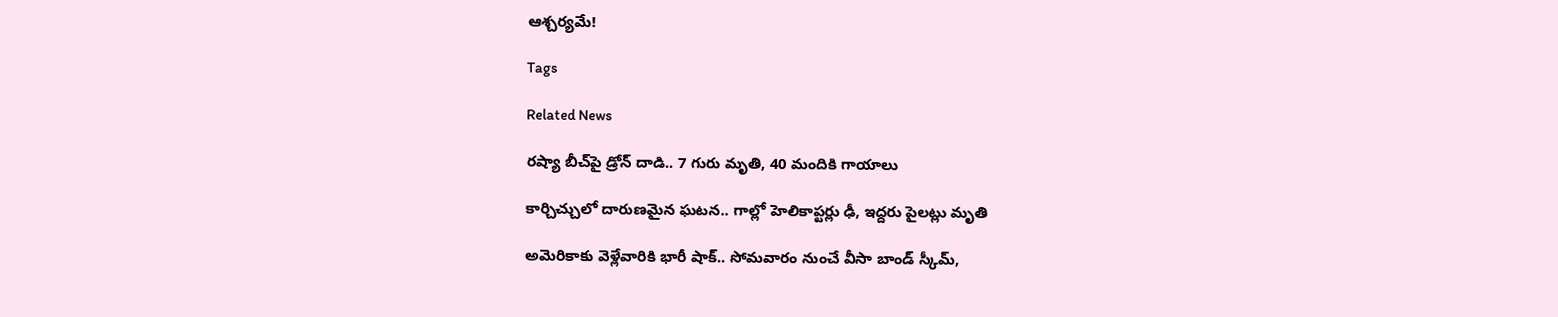ఆశ్చర్యమే!

Tags

Related News

రష్యా బీచ్‌పై డ్రోన్ దాడి.. 7 గురు మృతి, 40 మందికి గాయాలు

కార్చిచ్చులో దారుణమైన ఘటన.. గాల్లో హెలికాప్టర్లు ఢీ, ఇద్దరు పైలట్లు మృతి

అమెరికాకు వెళ్లేవారికి భారీ షాక్.. సోమవారం నుంచే వీసా బాండ్ స్కీమ్,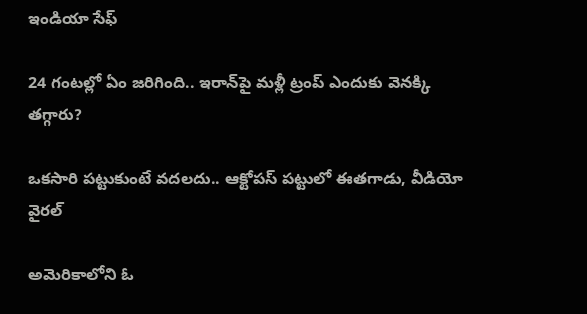ఇండియా సేఫ్

24 గంటల్లో ఏం జరిగింది.. ఇరాన్‌పై మళ్లీ ట్రంప్ ఎందుకు వెనక్కి తగ్గారు?

ఒకసారి పట్టుకుంటే వదలదు.. ఆక్టోపస్ పట్టులో ఈతగాడు, వీడియో వైరల్

అమెరికాలోని ఓ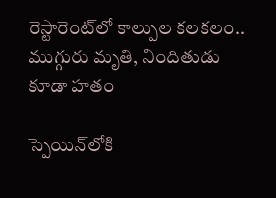రెస్టారెంట్‌లో కాల్పుల కలకలం.. ముగ్గురు మృతి, నిందితుడు కూడా హతం

స్పెయిన్‌లోకి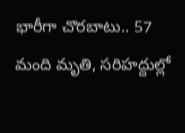భారీగా చొరబాటు.. 57 మంది మృతి, సరిహద్దుల్లో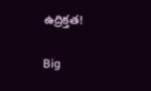ఉద్రిక్తత!

Big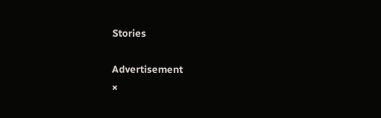Stories

Advertisement
×